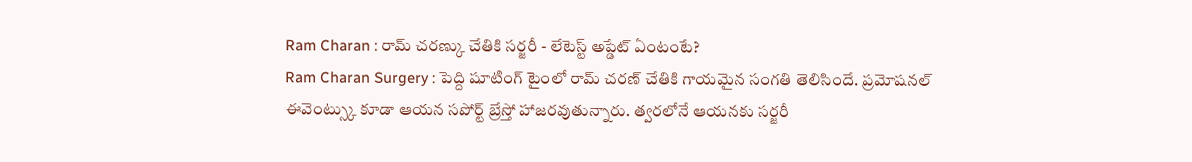Ram Charan : రామ్ చరణ్కు చేతికి సర్జరీ - లేటెస్ట్ అప్డేట్ ఏంటంటే?
Ram Charan Surgery : పెద్ది షూటింగ్ టైంలో రామ్ చరణ్ చేతికి గాయమైన సంగతి తెలిసిందే. ప్రమోషనల్ ఈవెంట్స్కు కూడా ఆయన సపోర్ట్ బ్రేస్తో హాజరవుతున్నారు. త్వరలోనే ఆయనకు సర్జరీ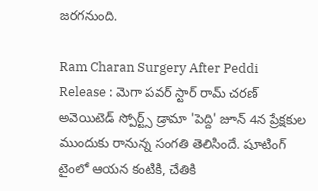జరగనుంది.

Ram Charan Surgery After Peddi Release : మెగా పవర్ స్టార్ రామ్ చరణ్ అవెయిటెడ్ స్పోర్ట్స్ డ్రామా 'పెద్ది' జూన్ 4న ప్రేక్షకుల ముందుకు రానున్న సంగతి తెలిసిందే. షూటింగ్ టైంలో ఆయన కంటికి, చేతికి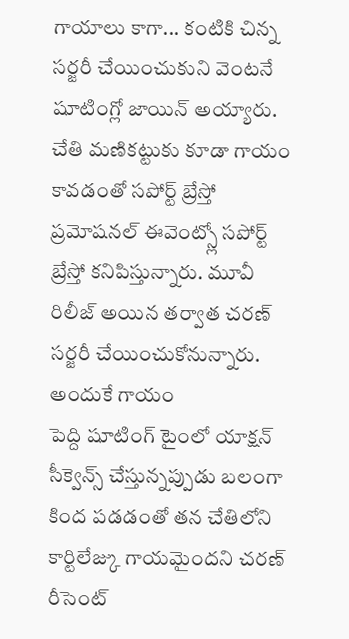గాయాలు కాగా... కంటికి చిన్న సర్జరీ చేయించుకుని వెంటనే షూటింగ్లో జాయిన్ అయ్యారు. చేతి మణికట్టుకు కూడా గాయం కావడంతో సపోర్ట్ బ్రేస్తో ప్రమోషనల్ ఈవెంట్స్లో సపోర్ట్ బ్రేస్తో కనిపిస్తున్నారు. మూవీ రిలీజ్ అయిన తర్వాత చరణ్ సర్జరీ చేయించుకోనున్నారు.
అందుకే గాయం
పెద్ది షూటింగ్ టైంలో యాక్షన్ సీక్వెన్స్ చేస్తున్నప్పుడు బలంగా కింద పడడంతో తన చేతిలోని కార్టిలేజ్కు గాయమైందని చరణ్ రీసెంట్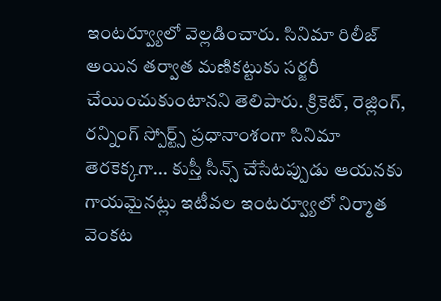ఇంటర్వ్యూలో వెల్లడించారు. సినిమా రిలీజ్ అయిన తర్వాత మణికట్టుకు సర్జరీ చేయించుకుంటానని తెలిపారు. క్రికెట్, రెజ్లింగ్, రన్నింగ్ స్పోర్ట్స్ ప్రధానాంశంగా సినిమా తెరకెక్కగా... కుస్తీ సీన్స్ చేసేటప్పుడు ఆయనకు గాయమైనట్లు ఇటీవల ఇంటర్వ్యూలో నిర్మాత వెంకట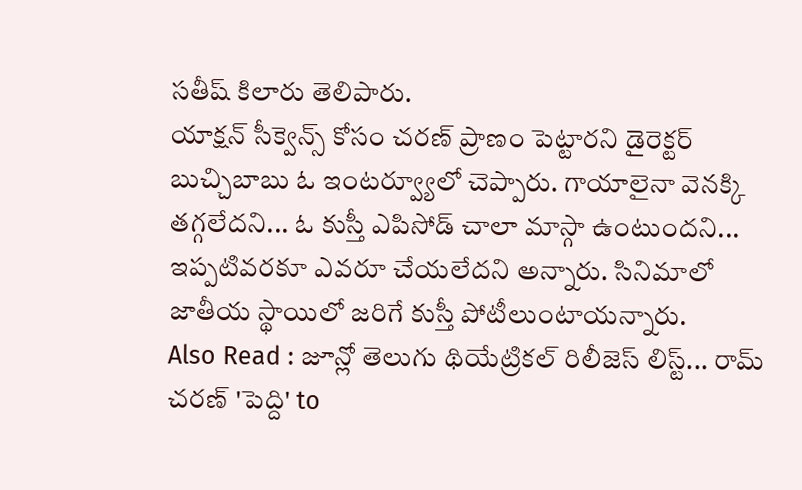సతీష్ కిలారు తెలిపారు.
యాక్షన్ సీక్వెన్స్ కోసం చరణ్ ప్రాణం పెట్టారని డైరెక్టర్ బుచ్చిబాబు ఓ ఇంటర్వ్యూలో చెప్పారు. గాయాలైనా వెనక్కి తగ్గలేదని... ఓ కుస్తీ ఎపిసోడ్ చాలా మాస్గా ఉంటుందని... ఇప్పటివరకూ ఎవరూ చేయలేదని అన్నారు. సినిమాలో జాతీయ స్థాయిలో జరిగే కుస్తీ పోటీలుంటాయన్నారు.
Also Read : జూన్లో తెలుగు థియేట్రికల్ రిలీజెస్ లిస్ట్... రామ్ చరణ్ 'పెద్ది' to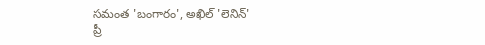సమంత 'బంగారం', అఖిల్ 'లెనిన్'
ప్రీ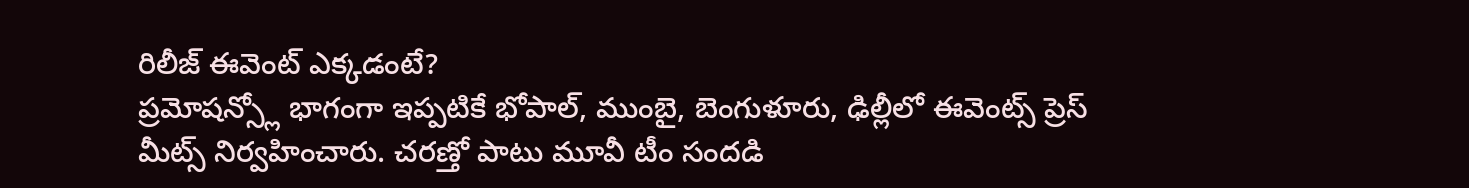రిలీజ్ ఈవెంట్ ఎక్కడంటే?
ప్రమోషన్స్లో భాగంగా ఇప్పటికే భోపాల్, ముంబై, బెంగుళూరు, ఢిల్లీలో ఈవెంట్స్ ప్రెస్ మీట్స్ నిర్వహించారు. చరణ్తో పాటు మూవీ టీం సందడి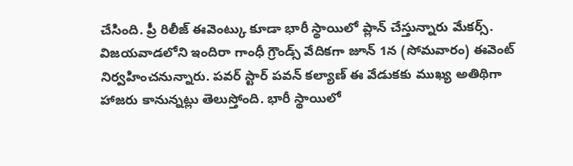చేసింది. ప్రీ రిలీజ్ ఈవెంట్కు కూడా భారీ స్థాయిలో ప్లాన్ చేస్తున్నారు మేకర్స్. విజయవాడలోని ఇందిరా గాంధీ గ్రౌండ్స్ వేదికగా జూన్ 1న (సోమవారం) ఈవెంట్ నిర్వహించనున్నారు. పవర్ స్టార్ పవన్ కల్యాణ్ ఈ వేడుకకు ముఖ్య అతిథిగా హాజరు కానున్నట్లు తెలుస్తోంది. భారీ స్థాయిలో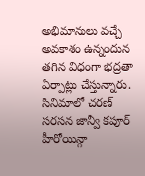అభిమానులు వచ్చే అవకాశం ఉన్నందున తగిన విధంగా భద్రతా ఏర్పాట్లు చేస్తున్నారు.
సినిమాలో చరణ్ సరసన జాన్వీ కపూర్ హీరోయిన్గా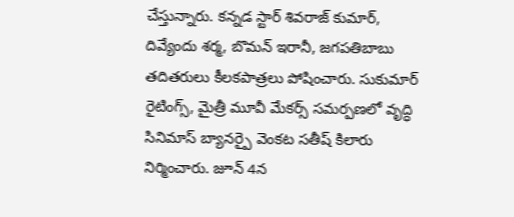చేస్తున్నారు. కన్నడ స్టార్ శివరాజ్ కుమార్, దివ్యేందు శర్మ, బొమన్ ఇరానీ, జగపతిబాబు తదితరులు కీలకపాత్రలు పోషించారు. సుకుమార్ రైటింగ్స్, మైత్రీ మూవీ మేకర్స్ సమర్పణలో వృద్ధి సినిమాస్ బ్యానర్పై వెంకట సతీష్ కిలారు నిర్మించారు. జూన్ 4న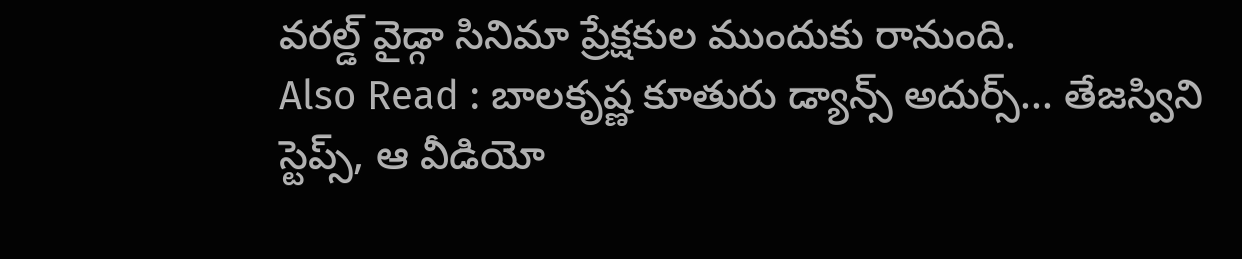వరల్డ్ వైడ్గా సినిమా ప్రేక్షకుల ముందుకు రానుంది.
Also Read : బాలకృష్ణ కూతురు డ్యాన్స్ అదుర్స్... తేజస్విని స్టెప్స్, ఆ వీడియో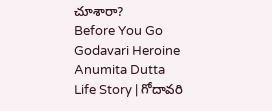చూశారా?
Before You Go
Godavari Heroine Anumita Dutta Life Story | గోదావరి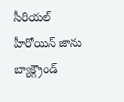సీరియల్ హీరోయిన్ జాను బ్యాక్గ్రౌండ్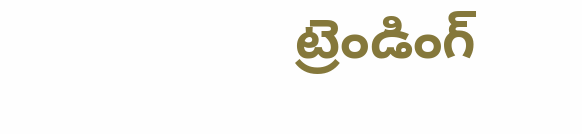ట్రెండింగ్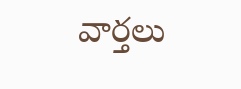వార్తలు